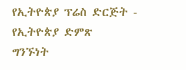የኢትዮጵያ ፕሬስ ድርጅት - የኢትዮጵያ ድምጽ
ግንኙነት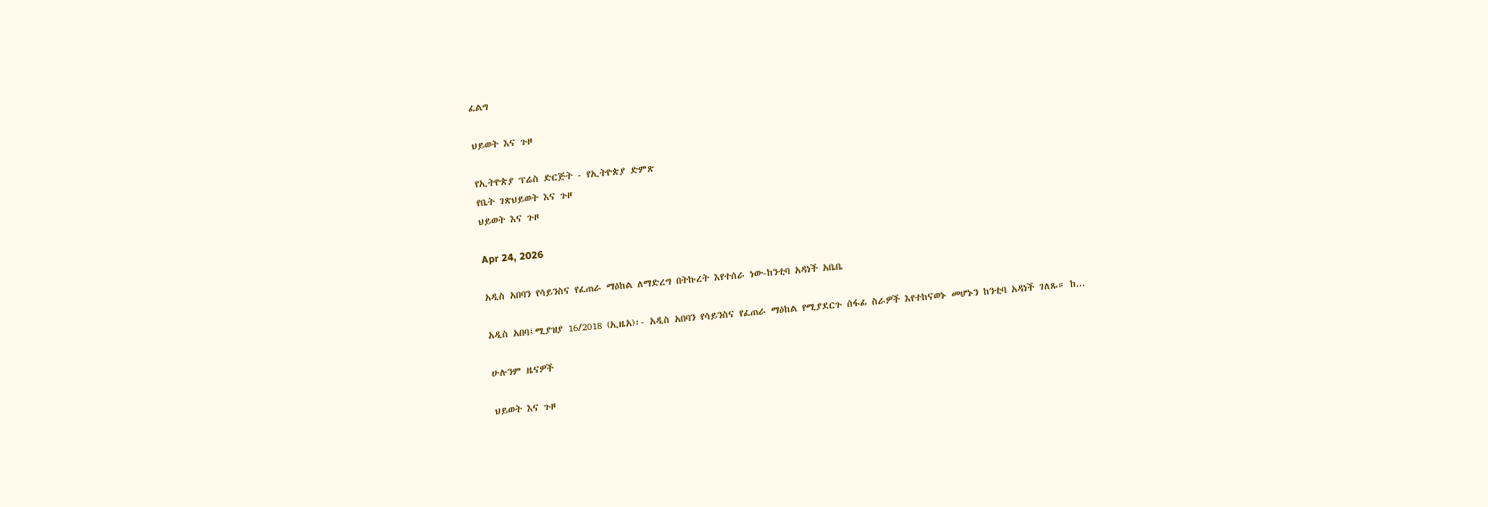ፈልግ

ህይወት እና ጉዞ

የኢትዮጵያ ፕሬስ ድርጅት - የኢትዮጵያ ድምጽ
የቤት ገጽህይወት እና ጉዞ
ህይወት እና ጉዞ

Apr 24, 2026

አዲስ አበባን የሳይንስና የፈጠራ ማዕከል ለማድረግ በትኩረት እየተሰራ ነው-ከንቲባ አዳነች አቤቤ

አዲስ አበባ፤ሚያዝያ 16/2018 (ኢዜአ)፡- አዲስ አበባን የሳይንስና የፈጠራ ማዕከል የሚያደርጉ ሰፋፊ ስራዎች እየተከናወኑ መሆኑን ከንቲባ አዳነች ገለጹ። ከ...

ሁሉንም ዜናዎች

ህይወት እና ጉዞ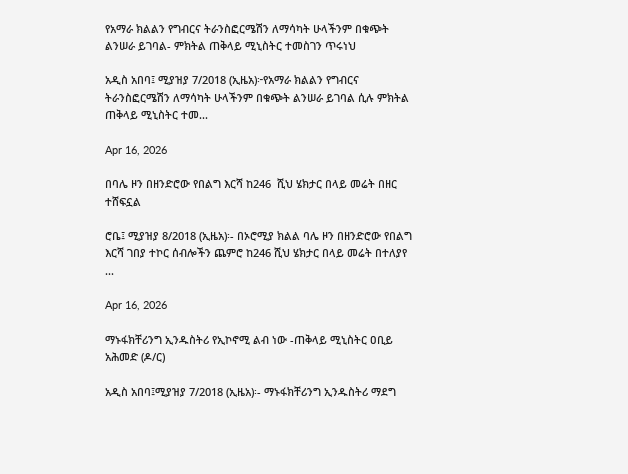የአማራ ክልልን የግብርና ትራንስፎርሜሽን ለማሳካት ሁላችንም በቁጭት ልንሠራ ይገባል- ምክትል ጠቅላይ ሚኒስትር ተመስገን ጥሩነህ

አዲስ አበባ፤ ሚያዝያ 7/2018 (ኢዜአ)፦የአማራ ክልልን የግብርና ትራንስፎርሜሽን ለማሳካት ሁላችንም በቁጭት ልንሠራ ይገባል ሲሉ ምክትል ጠቅላይ ሚኒስትር ተመ...

Apr 16, 2026

በባሌ ዞን በዘንድሮው የበልግ እርሻ ከ246  ሺህ ሄክታር በላይ መሬት በዘር ተሸፍኗል

ሮቤ፤ ሚያዝያ 8/2018 (ኢዜአ)፡- በኦሮሚያ ክልል ባሌ ዞን በዘንድሮው የበልግ እርሻ ገበያ ተኮር ሰብሎችን ጨምሮ ከ246 ሺህ ሄክታር በላይ መሬት በተለያየ ...

Apr 16, 2026

ማኑፋክቸሪንግ ኢንዱስትሪ የኢኮኖሚ ልብ ነው -ጠቅላይ ሚኒስትር ዐቢይ አሕመድ (ዶ/ር)

አዲስ አበባ፤ሚያዝያ 7/2018 (ኢዜአ)፡- ማኑፋክቸሪንግ ኢንዱስትሪ ማደግ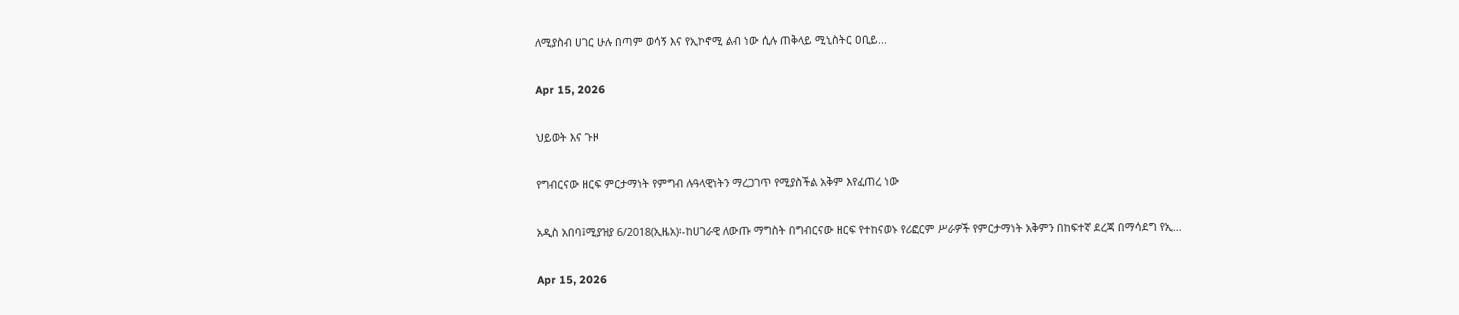ለሚያስብ ሀገር ሁሉ በጣም ወሳኝ እና የኢኮኖሚ ልብ ነው ሲሉ ጠቅላይ ሚኒስትር ዐቢይ...

Apr 15, 2026

ህይወት እና ጉዞ

የግብርናው ዘርፍ ምርታማነት የምግብ ሉዓላዊነትን ማረጋገጥ የሚያስችል አቅም እየፈጠረ ነው

አዲስ አበባ፤ሚያዝያ 6/2018(ኢዜአ)፡-ከሀገራዊ ለውጡ ማግስት በግብርናው ዘርፍ የተከናወኑ የሪፎርም ሥራዎች የምርታማነት አቅምን በከፍተኛ ደረጃ በማሳደግ የኢ...

Apr 15, 2026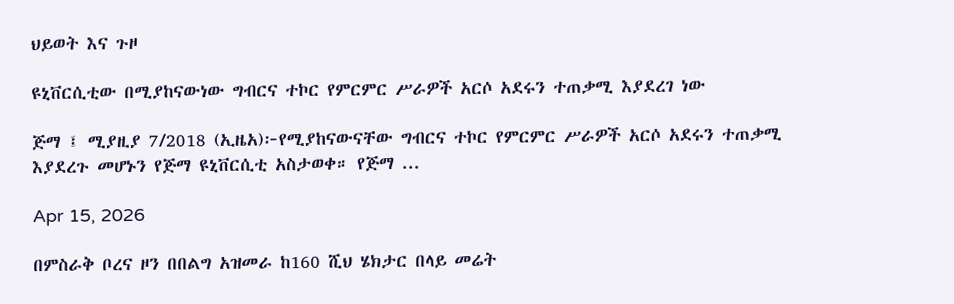ህይወት እና ጉዞ

ዩኒቨርሲቲው በሚያከናውነው ግብርና ተኮር የምርምር ሥራዎች አርሶ አደሩን ተጠቃሚ እያደረገ ነው

ጅማ ፤ ሚያዚያ 7/2018 (ኢዜአ)፦የሚያከናውናቸው ግብርና ተኮር የምርምር ሥራዎች አርሶ አደሩን ተጠቃሚ እያደረጉ መሆኑን የጅማ ዩኒቨርሲቲ አስታወቀ። የጅማ ...

Apr 15, 2026

በምስራቅ ቦረና ዞን በበልግ አዝመራ ከ160 ሺህ ሄክታር በላይ መሬት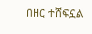በዘር ተሸፍኗል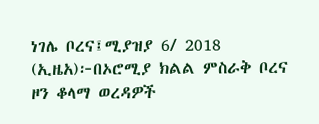ነገሌ ቦረና፤ሚያዝያ 6/ 2018 (ኢዜአ)፦በኦሮሚያ ክልል ምስራቅ ቦረና ዞን ቆላማ ወረዳዎች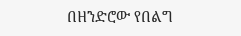በዘንድሮው የበልግ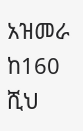አዝመራ ከ160 ሺህ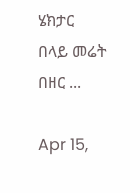ሄክታር በላይ መሬት በዘር ...

Apr 15,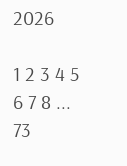2026

1 2 3 4 5 6 7 8 ... 73